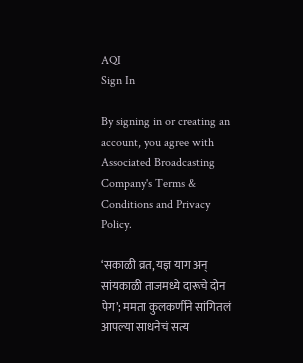AQI
Sign In

By signing in or creating an account, you agree with Associated Broadcasting Company's Terms & Conditions and Privacy Policy.

‘सकाळी व्रत, यज्ञ याग अन् सांयकाळी ताजमध्ये दारूचे दोन पेग’; ममता कुलकर्णीने सांगितलं आपल्या साधनेचं सत्य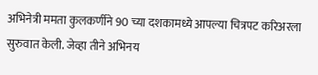अभिनेत्री ममता कुलकर्णीने 90 च्या दशकामध्ये आपल्या चित्रपट करिअरला सुरुवात केली. जेव्हा तीने अभिनय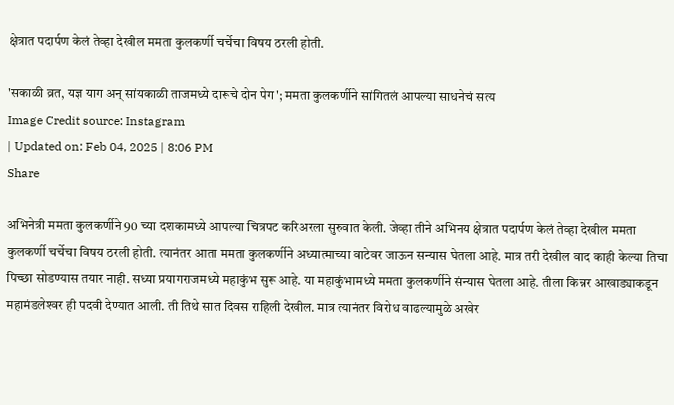क्षेत्रात पदार्पण केलं तेव्हा देखील ममता कुलकर्णी चर्चेचा विषय ठरली होती.

'सकाळी व्रत, यज्ञ याग अन् सांयकाळी ताजमध्ये दारूचे दोन पेग'; ममता कुलकर्णीने सांगितलं आपल्या साधनेचं सत्य
Image Credit source: Instagram
| Updated on: Feb 04, 2025 | 8:06 PM
Share

अभिनेत्री ममता कुलकर्णीने 90 च्या दशकामध्ये आपल्या चित्रपट करिअरला सुरुवात केली. जेव्हा तीने अभिनय क्षेत्रात पदार्पण केलं तेव्हा देखील ममता कुलकर्णी चर्चेचा विषय ठरली होती. त्यानंतर आता ममता कुलकर्णीने अध्यात्माच्या वाटेवर जाऊन सन्यास घेतला आहे. मात्र तरी देखील वाद काही केल्या तिचा पिच्छा सोडण्यास तयार नाही. सध्या प्रयागराजमध्ये महाकुंभ सुरू आहे. या महाकुंभामध्ये ममता कुलकर्णीने संन्यास घेतला आहे. तीला किन्नर आखाड्याकडून महामंडलेश्‍वर ही पदवी देण्यात आली. ती तिथे सात दिवस राहिली देखील. मात्र त्यानंतर विरोध वाढल्यामुळे अखेर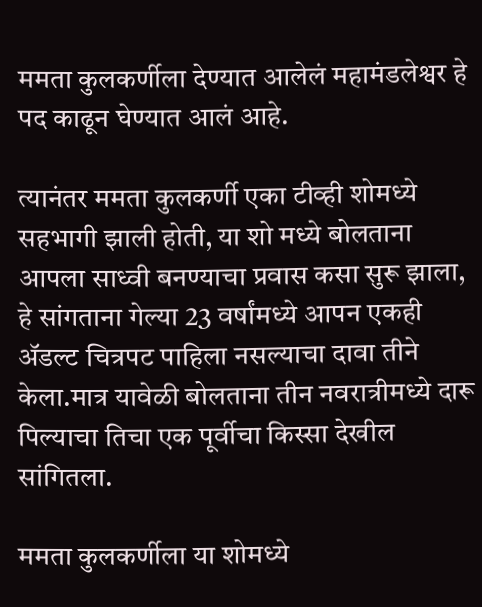ममता कुलकर्णीला देण्यात आलेलं महामंडलेश्वर हे पद काढून घेण्यात आलं आहे.

त्यानंतर ममता कुलकर्णी एका टीव्ही शोमध्ये सहभागी झाली होती, या शो मध्ये बोलताना आपला साध्वी बनण्याचा प्रवास कसा सुरू झाला, हे सांगताना गेल्या 23 वर्षांमध्ये आपन एकही ॲडल्ट चित्रपट पाहिला नसल्याचा दावा तीने केला.मात्र यावेळी बोलताना तीन नवरात्रीमध्ये दारू पिल्याचा तिचा एक पूर्वीचा किस्सा देखील सांगितला.

ममता कुलकर्णीला या शोमध्ये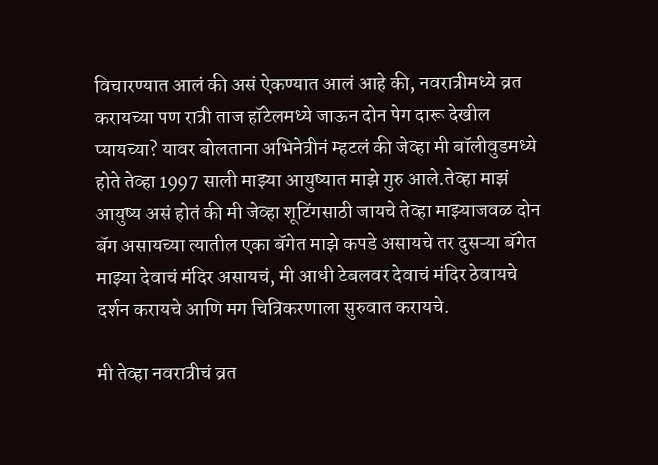विचारण्यात आलं की असं ऐकण्यात आलं आहे की, नवरात्रीमध्ये व्रत करायच्या पण रात्री ताज हॉटेलमध्ये जाऊन दोन पेग दारू देखील प्यायच्या? यावर बोलताना अभिनेत्रीनं म्हटलं की जेव्हा मी बॉलीवुडमध्ये होते तेव्हा 1997 साली माझ्या आयुष्यात माझे गुरु आले.तेव्हा माझं आयुष्य असं होतं की मी जेव्हा शूटिंगसाठी जायचे तेव्हा माझ्याजवळ दोन बॅग असायच्या त्यातील एका बॅगेत माझे कपडे असायचे तर दुसऱ्या बॅगेत माझ्या देवाचं मंदिर असायचं, मी आधी टेबलवर देवाचं मंदिर ठेवायचे दर्शन करायचे आणि मग चित्रिकरणाला सुरुवात करायचे.

मी तेव्हा नवरात्रीचं व्रत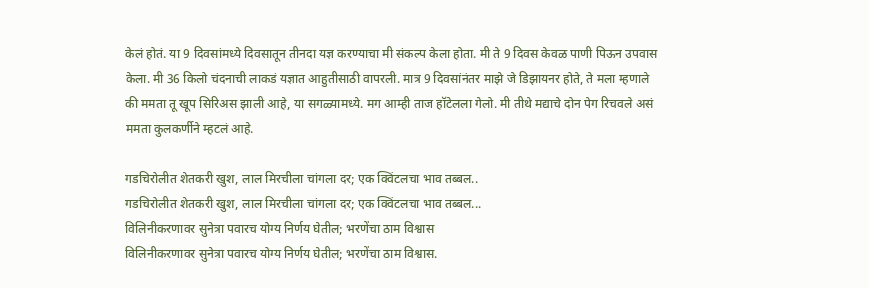केलं होतं. या 9 दिवसांमध्ये दिवसातून तीनदा यज्ञ करण्याचा मी संकल्प केला होता. मी ते 9 दिवस केवळ पाणी पिऊन उपवास केला. मी 36 क‍िलो चंदनाची लाकडं यज्ञात आहुतीसाठी वापरली. मात्र 9 दिवसांनंतर माझे जे डिझायनर होते, ते मला म्हणाले की ममता तू खूप सिरिअस झाली आहे, या सगळ्यामध्ये. मग आम्ही ताज हॉटेलला गेलो. मी तीथे मद्याचे दोन पेग रिचवले असं ममता कुलकर्णीने म्हटलं आहे.

गडचिरोलीत शेतकरी खुश, लाल मिरचीला चांगला दर; एक क्विंटलचा भाव तब्बल..
गडचिरोलीत शेतकरी खुश, लाल मिरचीला चांगला दर; एक क्विंटलचा भाव तब्बल...
विलिनीकरणावर सुनेत्रा पवारच योग्य निर्णय घेतील; भरणेंचा ठाम विश्वास
विलिनीकरणावर सुनेत्रा पवारच योग्य निर्णय घेतील; भरणेंचा ठाम विश्वास.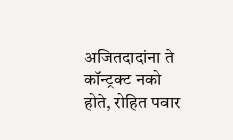अजितदादांना ते कॉन्ट्रक्ट नको होते, रोहित पवार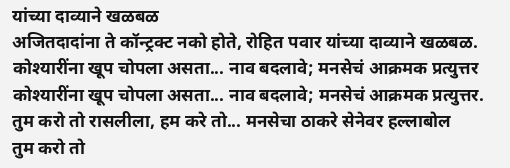यांच्या दाव्याने खळबळ
अजितदादांना ते कॉन्ट्रक्ट नको होते, रोहित पवार यांच्या दाव्याने खळबळ.
कोश्यारींना खूप चोपला असता... नाव बदलावे; मनसेचं आक्रमक प्रत्युत्तर
कोश्यारींना खूप चोपला असता... नाव बदलावे; मनसेचं आक्रमक प्रत्युत्तर.
तुम करो तो रासलीला, हम करे तो... मनसेचा ठाकरे सेनेवर हल्लाबोल
तुम करो तो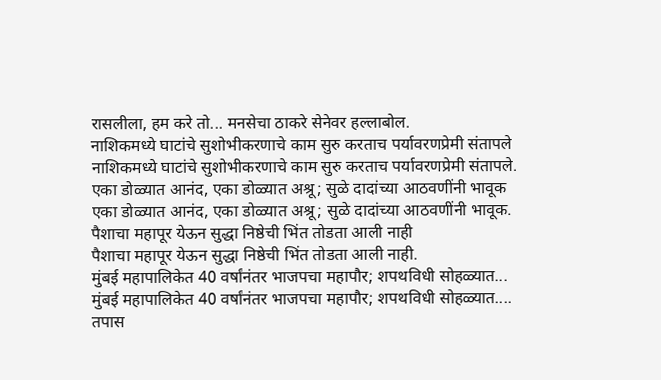रासलीला, हम करे तो... मनसेचा ठाकरे सेनेवर हल्लाबोल.
नाशिकमध्ये घाटांचे सुशोभीकरणाचे काम सुरु करताच पर्यावरणप्रेमी संतापले
नाशिकमध्ये घाटांचे सुशोभीकरणाचे काम सुरु करताच पर्यावरणप्रेमी संतापले.
एका डोळ्यात आनंद, एका डोळ्यात अश्रू; सुळे दादांच्या आठवणींनी भावूक
एका डोळ्यात आनंद, एका डोळ्यात अश्रू; सुळे दादांच्या आठवणींनी भावूक.
पैशाचा महापूर येऊन सुद्धा निष्ठेची भिंत तोडता आली नाही
पैशाचा महापूर येऊन सुद्धा निष्ठेची भिंत तोडता आली नाही.
मुंबई महापालिकेत 40 वर्षांनंतर भाजपचा महापौर; शपथविधी सोहळ्यात...
मुंबई महापालिकेत 40 वर्षांनंतर भाजपचा महापौर; शपथविधी सोहळ्यात....
तपास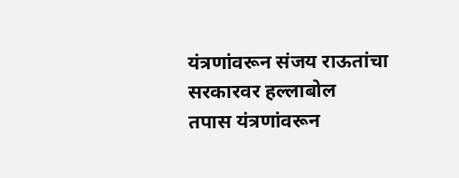यंत्रणांवरून संजय राऊतांचा सरकारवर हल्लाबोल
तपास यंत्रणांवरून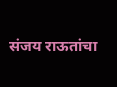संजय राऊतांचा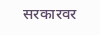सरकारवर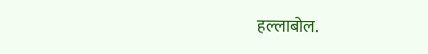हल्लाबोल.